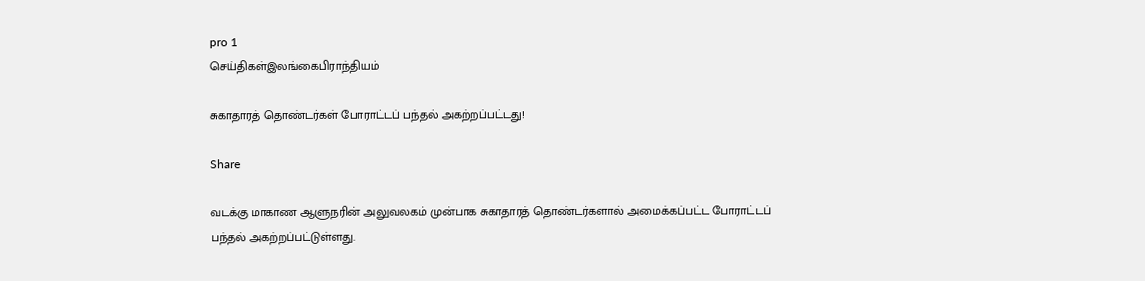pro 1
செய்திகள்இலங்கைபிராந்தியம்

சுகாதாரத் தொண்டர்கள் போராட்டப் பந்தல் அகற்றப்பட்டது!

Share

வடக்கு மாகாண ஆளுநரின் அலுவலகம் முன்பாக சுகாதாரத் தொண்டர்களால் அமைக்கப்பட்ட போராட்டப் பந்தல் அகற்றப்பட்டுள்ளது.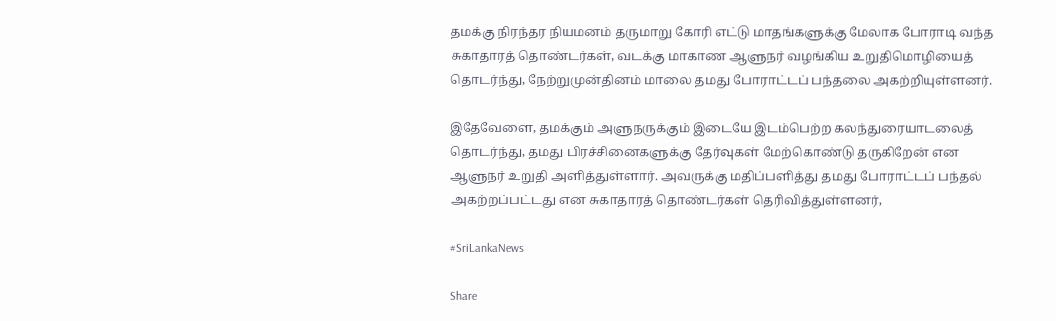தமக்கு நிரந்தர நியமனம் தருமாறு கோரி எட்டு மாதங்களுக்கு மேலாக போராடி வந்த சுகாதாரத் தொண்டர்கள், வடக்கு மாகாண ஆளுநர் வழங்கிய உறுதிமொழியைத் தொடர்ந்து, நேற்றுமுன்தினம் மாலை தமது போராட்டப் பந்தலை அகற்றியுள்ளனர்.

இதேவேளை, தமக்கும் அளுநருக்கும் இடையே இடம்பெற்ற கலந்துரையாடலைத் தொடர்ந்து, தமது பிரச்சினைகளுக்கு தேர்வுகள் மேற்கொண்டு தருகிறேன் என ஆளுநர் உறுதி அளித்துள்ளார். அவருக்கு மதிப்பளித்து தமது போராட்டப் பந்தல் அகற்றப்பட்டது என சுகாதாரத் தொண்டர்கள் தெரிவித்துள்ளனர்,

#SriLankaNews

Share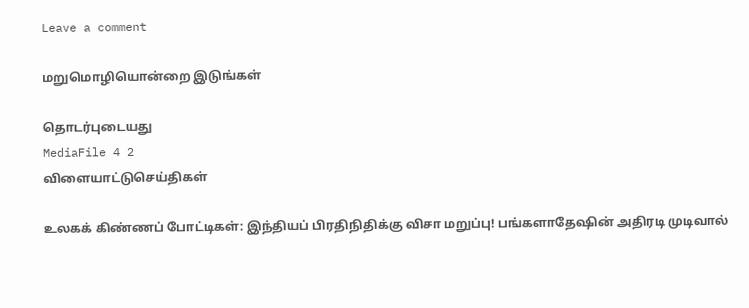Leave a comment

மறுமொழியொன்றை இடுங்கள்

தொடர்புடையது
MediaFile 4 2
விளையாட்டுசெய்திகள்

உலகக் கிண்ணப் போட்டிகள்: இந்தியப் பிரதிநிதிக்கு விசா மறுப்பு! பங்களாதேஷின் அதிரடி முடிவால்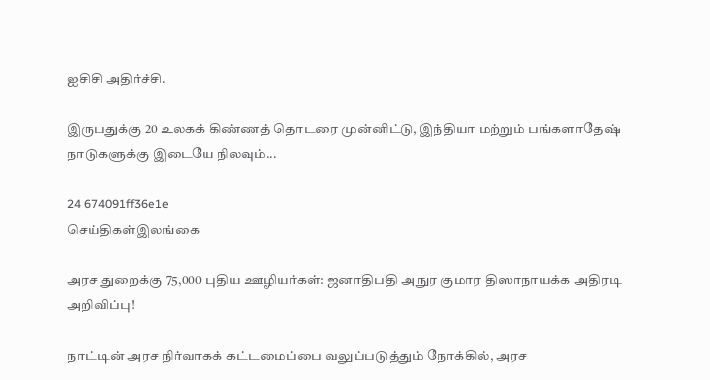ஐசிசி அதிர்ச்சி.

இருபதுக்கு 20 உலகக் கிண்ணத் தொடரை முன்னிட்டு, இந்தியா மற்றும் பங்களாதேஷ் நாடுகளுக்கு இடையே நிலவும்...

24 674091ff36e1e
செய்திகள்இலங்கை

அரச துறைக்கு 75,000 புதிய ஊழியர்கள்: ஜனாதிபதி அநுர குமார திஸாநாயக்க அதிரடி அறிவிப்பு!

நாட்டின் அரச நிர்வாகக் கட்டமைப்பை வலுப்படுத்தும் நோக்கில், அரச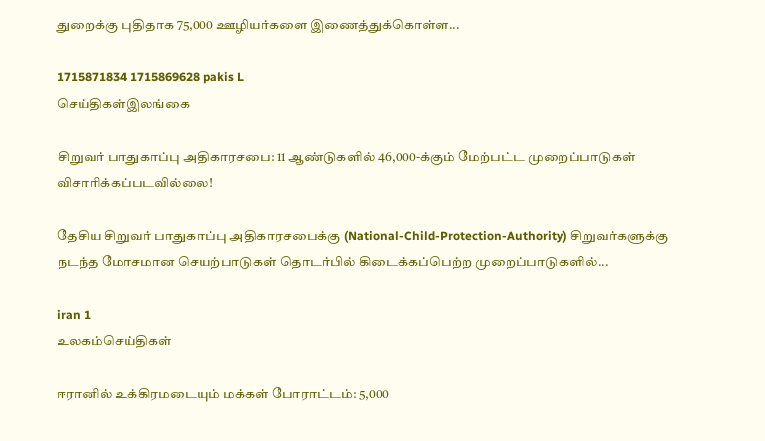துறைக்கு புதிதாக 75,000 ஊழியர்களை இணைத்துக்கொள்ள...

1715871834 1715869628 pakis L
செய்திகள்இலங்கை

சிறுவர் பாதுகாப்பு அதிகாரசபை: 11 ஆண்டுகளில் 46,000-க்கும் மேற்பட்ட முறைப்பாடுகள் விசாரிக்கப்படவில்லை!

தேசிய சிறுவர் பாதுகாப்பு அதிகாரசபைக்கு (National-Child-Protection-Authority) சிறுவர்களுக்கு நடந்த மோசமான செயற்பாடுகள் தொடர்பில் கிடைக்கப்பெற்ற முறைப்பாடுகளில்...

iran 1
உலகம்செய்திகள்

ஈரானில் உக்கிரமடையும் மக்கள் போராட்டம்: 5,000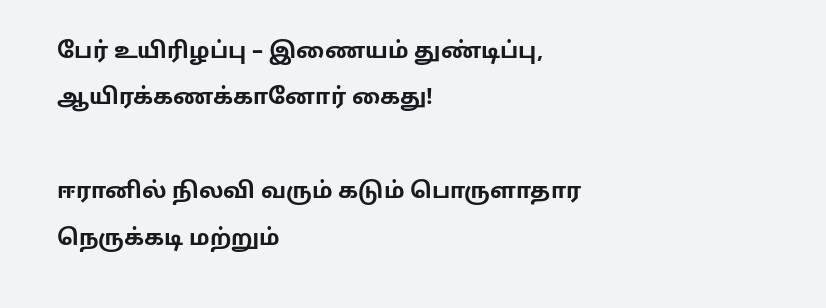பேர் உயிரிழப்பு – இணையம் துண்டிப்பு, ஆயிரக்கணக்கானோர் கைது!

ஈரானில் நிலவி வரும் கடும் பொருளாதார நெருக்கடி மற்றும்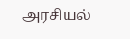அரசியல்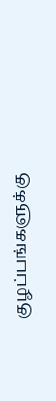குழப்பங்களுக்கு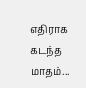எதிராக கடந்த மாதம்...